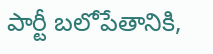పార్టీ బలోపేతానికి,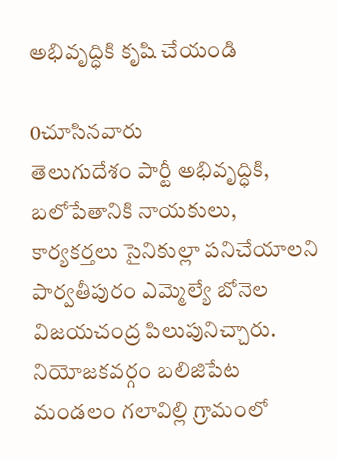అభివృద్ధికి కృషి చేయండి

0చూసినవారు
తెలుగుదేశం పార్టీ అభివృద్ధికి, బలోపేతానికి నాయకులు, కార్యకర్తలు సైనికుల్లా పనిచేయాలని పార్వతీపురం ఎమ్మెల్యే బోనెల విజయచంద్ర పిలుపునిచ్చారు. నియోజకవర్గం బలిజిపేట మండలం గలావిల్లి గ్రామంలో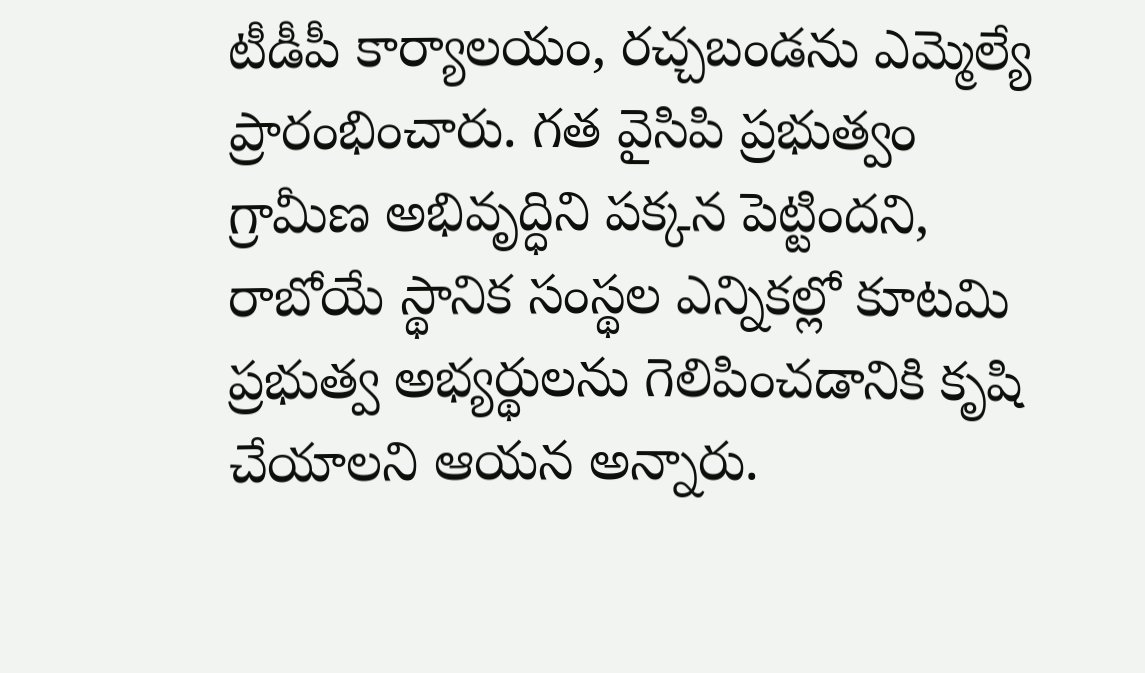టీడీపీ కార్యాలయం, రచ్చబండను ఎమ్మెల్యే ప్రారంభించారు. గత వైసిపి ప్రభుత్వం గ్రామీణ అభివృద్ధిని పక్కన పెట్టిందని, రాబోయే స్థానిక సంస్థల ఎన్నికల్లో కూటమి ప్రభుత్వ అభ్యర్థులను గెలిపించడానికి కృషి చేయాలని ఆయన అన్నారు.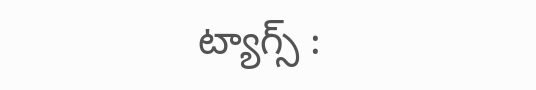ట్యాగ్స్ :